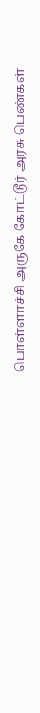பொள்ளாச்சி அருகே கோட்டூர் அரசு பெண்கள்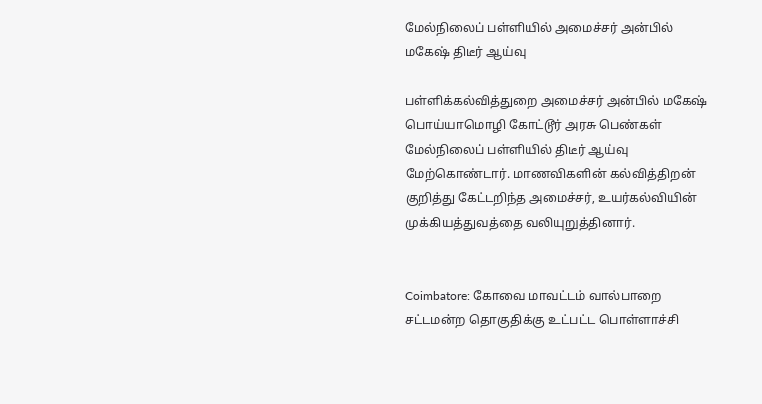மேல்நிலைப் பள்ளியில் அமைச்சர் அன்பில் மகேஷ் திடீர் ஆய்வு

பள்ளிக்கல்வித்துறை அமைச்சர் அன்பில் மகேஷ் பொய்யாமொழி கோட்டூர் அரசு பெண்கள் மேல்நிலைப் பள்ளியில் திடீர் ஆய்வு மேற்கொண்டார். மாணவிகளின் கல்வித்திறன் குறித்து கேட்டறிந்த அமைச்சர், உயர்கல்வியின் முக்கியத்துவத்தை வலியுறுத்தினார்.


Coimbatore: கோவை மாவட்டம் வால்பாறை சட்டமன்ற தொகுதிக்கு உட்பட்ட பொள்ளாச்சி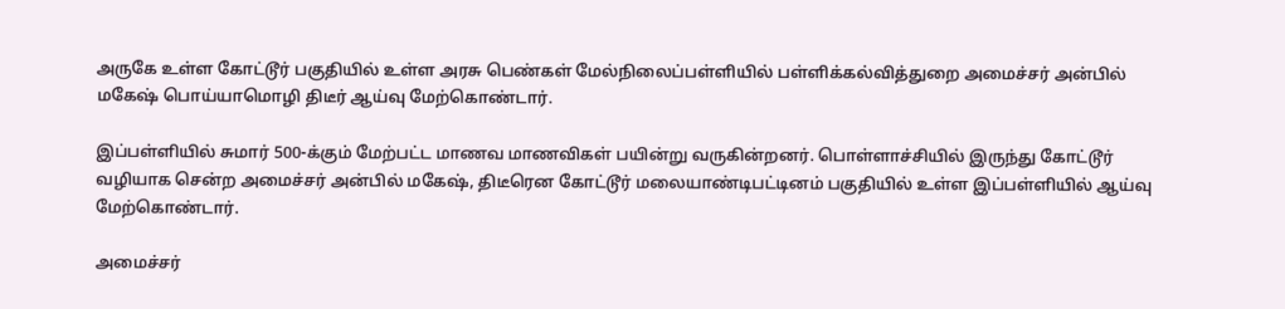அருகே உள்ள கோட்டூர் பகுதியில் உள்ள அரசு பெண்கள் மேல்நிலைப்பள்ளியில் பள்ளிக்கல்வித்துறை அமைச்சர் அன்பில் மகேஷ் பொய்யாமொழி திடீர் ஆய்வு மேற்கொண்டார்.

இப்பள்ளியில் சுமார் 500-க்கும் மேற்பட்ட மாணவ மாணவிகள் பயின்று வருகின்றனர். பொள்ளாச்சியில் இருந்து கோட்டூர் வழியாக சென்ற அமைச்சர் அன்பில் மகேஷ், திடீரென கோட்டூர் மலையாண்டிபட்டினம் பகுதியில் உள்ள இப்பள்ளியில் ஆய்வு மேற்கொண்டார்.

அமைச்சர்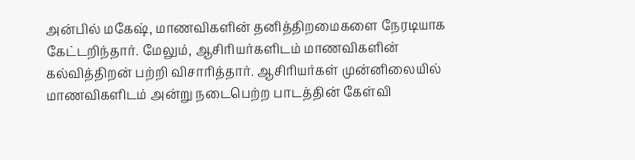அன்பில் மகேஷ், மாணவிகளின் தனித்திறமைகளை நேரடியாக கேட்டறிந்தார். மேலும், ஆசிரியர்களிடம் மாணவிகளின் கல்வித்திறன் பற்றி விசாரித்தார். ஆசிரியர்கள் முன்னிலையில் மாணவிகளிடம் அன்று நடைபெற்ற பாடத்தின் கேள்வி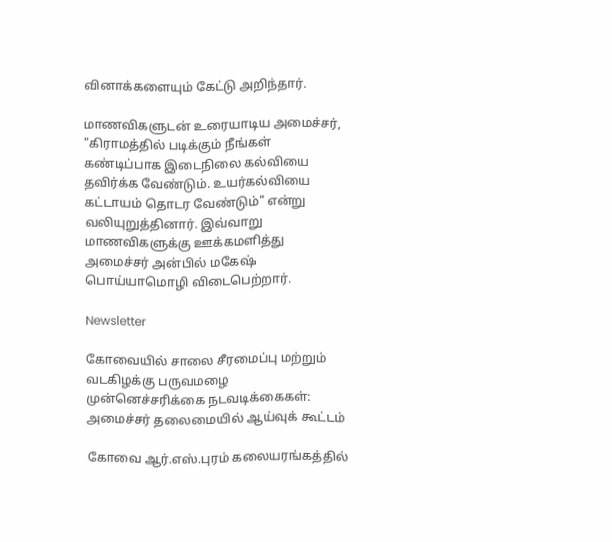வினாக்களையும் கேட்டு அறிந்தார்.

மாணவிகளுடன் உரையாடிய அமைச்சர், "கிராமத்தில் படிக்கும் நீங்கள் கண்டிப்பாக இடைநிலை கல்வியை தவிர்க்க வேண்டும். உயர்கல்வியை கட்டாயம் தொடர வேண்டும்" என்று வலியுறுத்தினார். இவ்வாறு மாணவிகளுக்கு ஊக்கமளித்து அமைச்சர் அன்பில் மகேஷ் பொய்யாமொழி விடைபெற்றார்.

Newsletter

கோவையில் சாலை சீரமைப்பு மற்றும் வடகிழக்கு பருவமழை முன்னெச்சரிக்கை நடவடிக்கைகள்: அமைச்சர் தலைமையில் ஆய்வுக் கூட்டம்

கோவை ஆர்.எஸ்.புரம் கலையரங்கத்தில்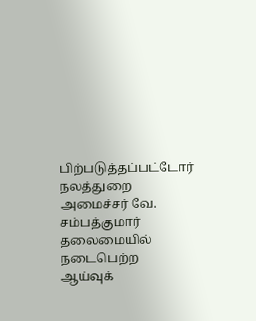பிற்படுத்தப்பட்டோர் நலத்துறை அமைச்சர் வே. சம்பத்குமார் தலைமையில் நடைபெற்ற ஆய்வுக்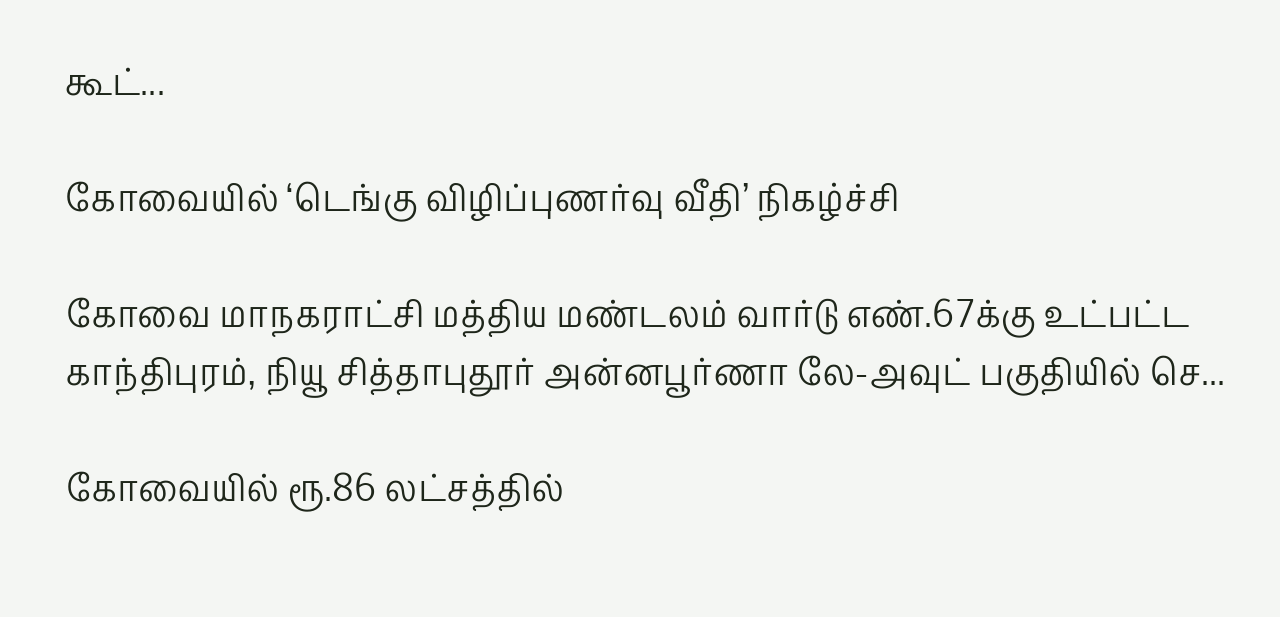கூட்...

கோவையில் ‘டெங்கு விழிப்புணர்வு வீதி’ நிகழ்ச்சி

கோவை மாநகராட்சி மத்திய மண்டலம் வார்டு எண்.67க்கு உட்பட்ட காந்திபுரம், நியூ சித்தாபுதூர் அன்னபூர்ணா லே-அவுட் பகுதியில் செ...

கோவையில் ரூ.86 லட்சத்தில்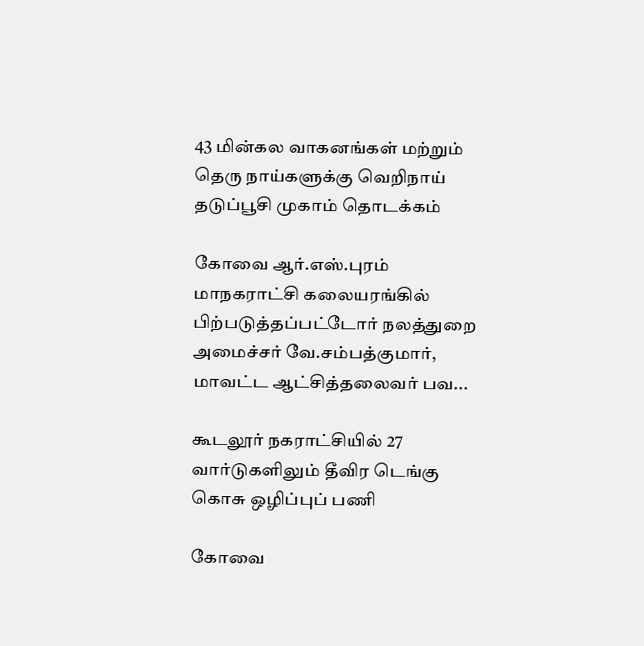43 மின்கல வாகனங்கள் மற்றும் தெரு நாய்களுக்கு வெறிநாய் தடுப்பூசி முகாம் தொடக்கம்

கோவை ஆர்.எஸ்.புரம் மாநகராட்சி கலையரங்கில் பிற்படுத்தப்பட்டோர் நலத்துறை அமைச்சர் வே.சம்பத்குமார், மாவட்ட ஆட்சித்தலைவர் பவ...

கூடலூர் நகராட்சியில் 27 வார்டுகளிலும் தீவிர டெங்கு கொசு ஒழிப்புப் பணி

கோவை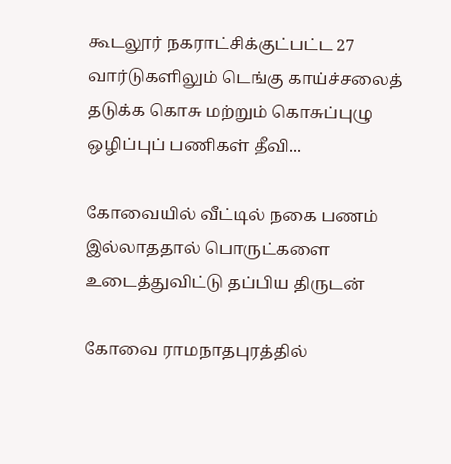கூடலூர் நகராட்சிக்குட்பட்ட 27 வார்டுகளிலும் டெங்கு காய்ச்சலைத் தடுக்க கொசு மற்றும் கொசுப்புழு ஒழிப்புப் பணிகள் தீவி...

கோவையில் வீட்டில் நகை பணம் இல்லாததால் பொருட்களை உடைத்துவிட்டு தப்பிய திருடன்

கோவை ராமநாதபுரத்தில்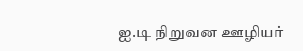ஐ.டி நிறுவன ஊழியர்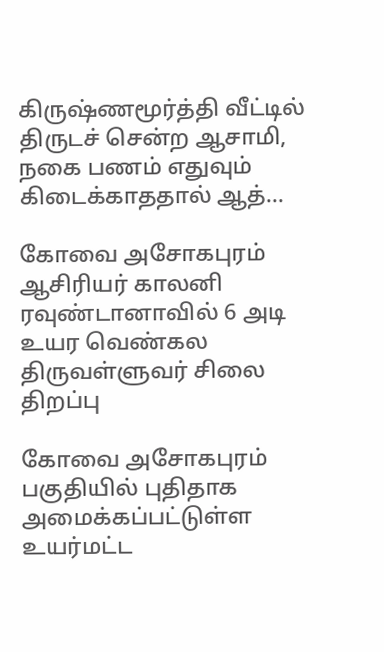கிருஷ்ணமூர்த்தி வீட்டில் திருடச் சென்ற ஆசாமி, நகை பணம் எதுவும் கிடைக்காததால் ஆத்...

கோவை அசோகபுரம் ஆசிரியர் காலனி ரவுண்டானாவில் 6 அடி உயர வெண்கல திருவள்ளுவர் சிலை திறப்பு

கோவை அசோகபுரம் பகுதியில் புதிதாக அமைக்கப்பட்டுள்ள உயர்மட்ட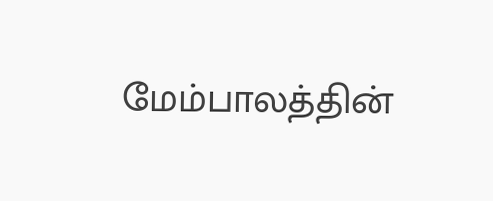மேம்பாலத்தின்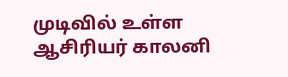முடிவில் உள்ள ஆசிரியர் காலனி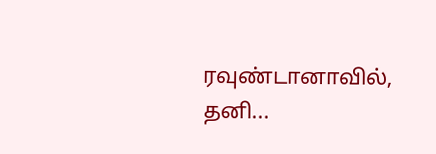ரவுண்டானாவில், தனி...